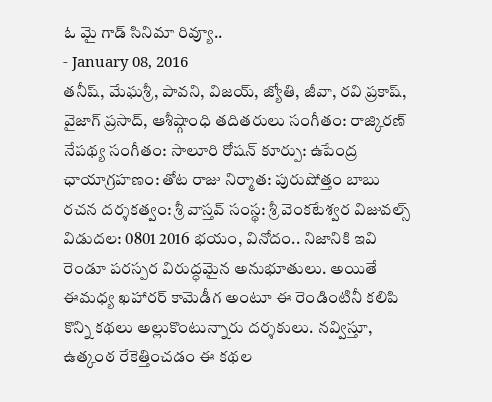ఓ మై గాడ్ సినిమా రివ్యూ..
- January 08, 2016
తనీష్, మేఘశ్రీ, పావని, విజయ్, జ్యోతి, జీవా, రవి ప్రకాష్, వైజాగ్ ప్రసాద్, ఆశీష్గాంధి తదితరులు సంగీతం: రాజ్కిరణ్ నేపథ్య సంగీతం: సాలూరి రోషన్ కూర్పు: ఉపేంద్ర ఛాయాగ్రహణం: తోట రాజు నిర్మాత: పురుషోత్తం బాబు రచన దర్శకత్వం: శ్రీ వాస్తవ్ సంస్థ: శ్రీ వెంకటేశ్వర విజువల్స్ విడుదల: 0801 2016 భయం, వినోదం.. నిజానికి ఇవి రెండూ పరస్పర విరుద్ధమైన అనుభూతులు. అయితే ఈమధ్య ఖహారర్ కామెడీగ అంటూ ఈ రెండింటినీ కలిపి కొన్ని కథలు అల్లుకొంటున్నారు దర్శకులు. నవ్విస్తూ, ఉత్కంఠ రేకెత్తించడం ఈ కథల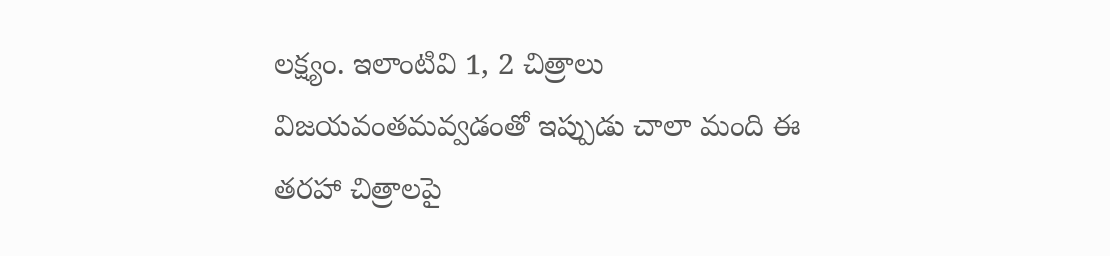లక్ష్యం. ఇలాంటివి 1, 2 చిత్రాలు విజయవంతమవ్వడంతో ఇప్పుడు చాలా మంది ఈ తరహా చిత్రాలపై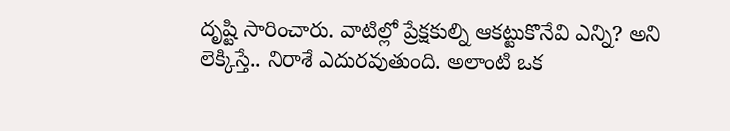దృష్టి సారించారు. వాటిల్లో ప్రేక్షకుల్ని ఆకట్టుకొనేవి ఎన్ని? అని లెక్కిస్తే.. నిరాశే ఎదురవుతుంది. అలాంటి ఒక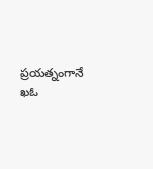ప్రయత్నంగానే ఖఓ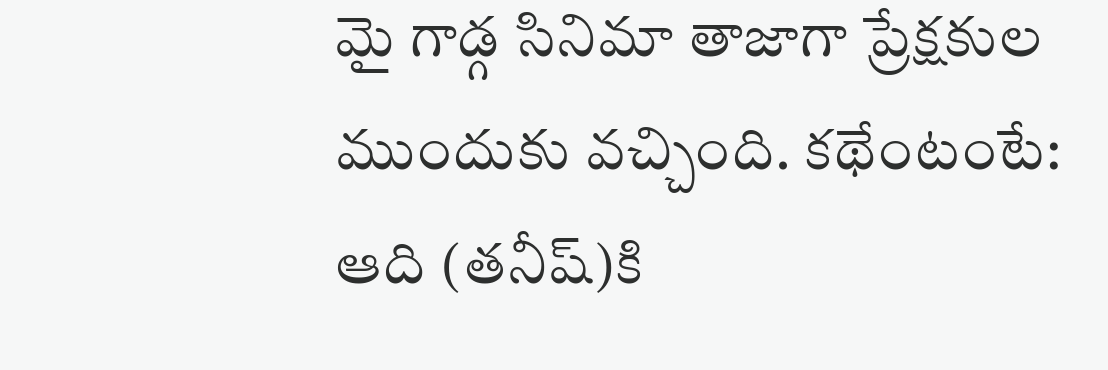మై గాడ్గ సినిమా తాజాగా ప్రేక్షకుల ముందుకు వచ్చింది. కథేంటంటే: ఆది (తనీష్)కి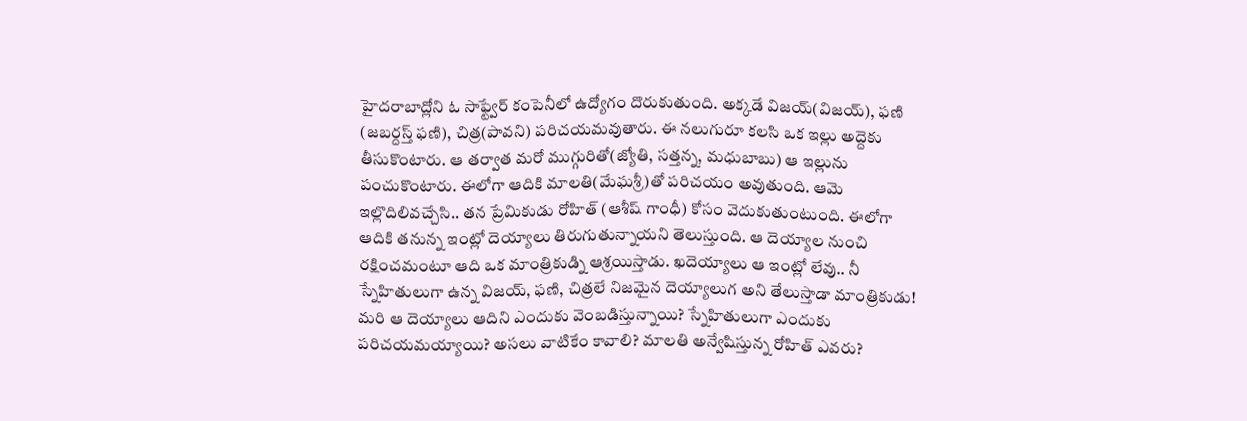హైదరాబాద్లోని ఓ సాఫ్ట్వేర్ కంపెనీలో ఉద్యోగం దొరుకుతుంది. అక్కడే విజయ్(విజయ్), ఫణి (జబర్దస్త్ ఫణి), చిత్ర(పావని) పరిచయమవుతారు. ఈ నలుగురూ కలసి ఒక ఇల్లు అద్దెకు తీసుకొంటారు. ఆ తర్వాత మరో ముగ్గురితో(జ్యోతి, సత్తన్న, మధుబాబు) ఆ ఇల్లును పంచుకొంటారు. ఈలోగా ఆదికి మాలతి(మేఘశ్రీ)తో పరిచయం అవుతుంది. ఆమె ఇల్లొదిలివచ్చేసి.. తన ప్రేమికుడు రోహిత్ (ఆశీష్ గాంధీ) కోసం వెదుకుతుంటుంది. ఈలోగా ఆదికి తనున్న ఇంట్లో దెయ్యాలు తిరుగుతున్నాయని తెలుస్తుంది. ఆ దెయ్యాల నుంచి రక్షించమంటూ ఆది ఒక మాంత్రికుడ్ని ఆశ్రయిస్తాడు. ఖదెయ్యాలు ఆ ఇంట్లో లేవు.. నీ స్నేహితులుగా ఉన్న విజయ్, ఫణి, చిత్రలే నిజమైన దెయ్యాలుగ అని తేలుస్తాడా మాంత్రికుడు! మరి ఆ దెయ్యాలు ఆదిని ఎందుకు వెంబడిస్తున్నాయి? స్నేహితులుగా ఎందుకు పరిచయమయ్యాయి? అసలు వాటికేం కావాలి? మాలతి అన్వేషిస్తున్న రోహిత్ ఎవరు?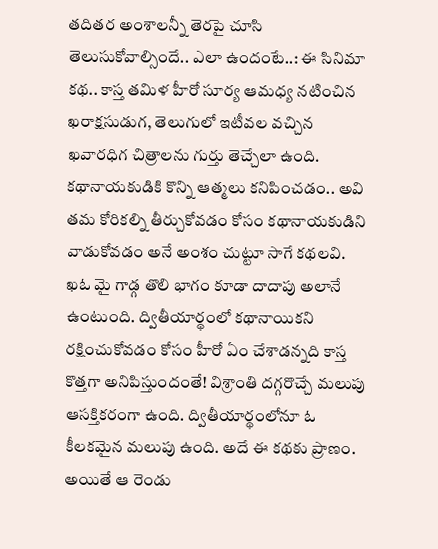తదితర అంశాలన్నీ తెరపై చూసి తెలుసుకోవాల్సిందే.. ఎలా ఉందంటే..: ఈ సినిమా కథ.. కాస్త తమిళ హీరో సూర్య ఆమధ్య నటించిన ఖరాక్షసుడుగ, తెలుగులో ఇటీవల వచ్చిన ఖవారధిగ చిత్రాలను గుర్తు తెచ్చేలా ఉంది. కథానాయకుడికి కొన్ని ఆత్మలు కనిపించడం.. అవి తమ కోరికల్ని తీర్చుకోవడం కోసం కథానాయకుడిని వాడుకోవడం అనే అంశం చుట్టూ సాగే కథలవి. ఖఓ మై గాడ్గ తొలి భాగం కూడా దాదాపు అలానే ఉంటుంది. ద్వితీయార్థంలో కథానాయికని రక్షించుకోవడం కోసం హీరో ఏం చేశాడన్నది కాస్త కొత్తగా అనిపిస్తుందంతే! విశ్రాంతి దగ్గరొచ్చే మలుపు ఆసక్తికరంగా ఉంది. ద్వితీయార్థంలోనూ ఓ కీలకమైన మలుపు ఉంది. అదే ఈ కథకు ప్రాణం. అయితే ఆ రెండు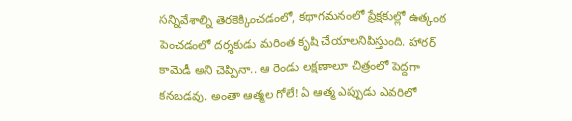సన్నివేశాల్ని తెరకెక్కించడంలో, కథాగమనంలో ప్రేక్షకుల్లో ఉత్కంఠ పెంచడంలో దర్శకుడు మరింత కృషి చేయాలనిపిస్తుంది. హారర్ కామెడీ అని చెప్పినా.. ఆ రెండు లక్షణాలూ చిత్రంలో పెద్దగా కనబడవు. అంతా ఆత్మల గోలే! ఏ ఆత్మ ఎప్పుడు ఎవరిలో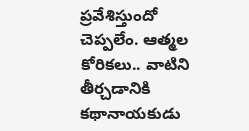ప్రవేశిస్తుందో చెప్పలేం. ఆత్మల కోరికలు.. వాటిని తీర్చడానికి కథానాయకుడు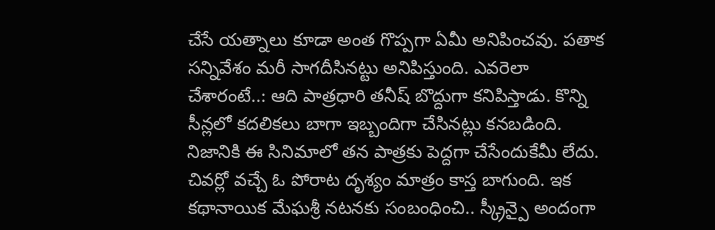చేసే యత్నాలు కూడా అంత గొప్పగా ఏమీ అనిపించవు. పతాక సన్నివేశం మరీ సాగదీసినట్టు అనిపిస్తుంది. ఎవరెలా చేశారంటే..: ఆది పాత్రధారి తనీష్ బొద్దుగా కనిపిస్తాడు. కొన్ని సీన్లలో కదలికలు బాగా ఇబ్బందిగా చేసినట్లు కనబడింది. నిజానికి ఈ సినిమాలో తన పాత్రకు పెద్దగా చేసేందుకేమీ లేదు. చివర్లో వచ్చే ఓ పోరాట దృశ్యం మాత్రం కాస్త బాగుంది. ఇక కథానాయిక మేఘశ్రీ నటనకు సంబంధించి.. స్క్రీన్పై అందంగా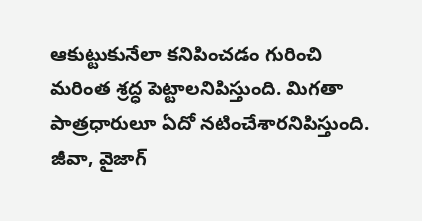ఆకుట్టుకునేలా కనిపించడం గురించి మరింత శ్రద్ధ పెట్టాలనిపిస్తుంది. మిగతా పాత్రధారులూ ఏదో నటించేశారనిపిస్తుంది. జీవా, వైజాగ్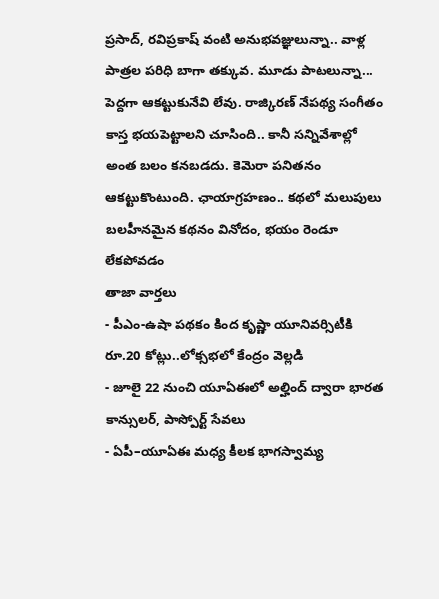ప్రసాద్, రవిప్రకాష్ వంటి అనుభవజ్ఞులున్నా.. వాళ్ల పాత్రల పరిధి బాగా తక్కువ. మూడు పాటలున్నా... పెద్దగా ఆకట్టుకునేవి లేవు. రాజ్కిరణ్ నేపథ్య సంగీతం కాస్త భయపెట్టాలని చూసింది.. కానీ సన్నివేశాల్లో అంత బలం కనబడదు. కెమెరా పనితనం ఆకట్టుకొంటుంది. ఛాయాగ్రహణం.. కథలో మలుపులు బలహీనమైన కథనం వినోదం, భయం రెండూ లేకపోవడం
తాజా వార్తలు
- పీఎం-ఉషా పథకం కింద కృష్ణా యూనివర్సిటీకి రూ.20 కోట్లు..లోక్సభలో కేంద్రం వెల్లడి
- జూలై 22 నుంచి యూఏఈలో అల్హింద్ ద్వారా భారత కాన్సులర్, పాస్పోర్ట్ సేవలు
- ఏపీ–యూఏఈ మధ్య కీలక భాగస్వామ్య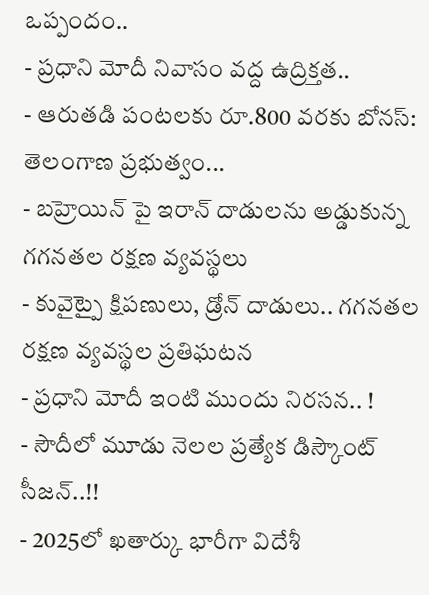ఒప్పందం..
- ప్రధాని మోదీ నివాసం వద్ద ఉద్రిక్తత..
- ఆరుతడి పంటలకు రూ.800 వరకు బోనస్: తెలంగాణ ప్రభుత్వం...
- బహ్రెయిన్ పై ఇరాన్ దాడులను అడ్డుకున్న గగనతల రక్షణ వ్యవస్థలు
- కువైట్పై క్షిపణులు, డ్రోన్ దాడులు.. గగనతల రక్షణ వ్యవస్థల ప్రతిఘటన
- ప్రధాని మోదీ ఇంటి ముందు నిరసన.. !
- సౌదీలో మూడు నెలల ప్రత్యేక డిస్కౌంట్ సీజన్..!!
- 2025లో ఖతార్కు భారీగా విదేశీ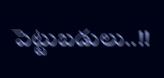పెట్టుబడులు..!!